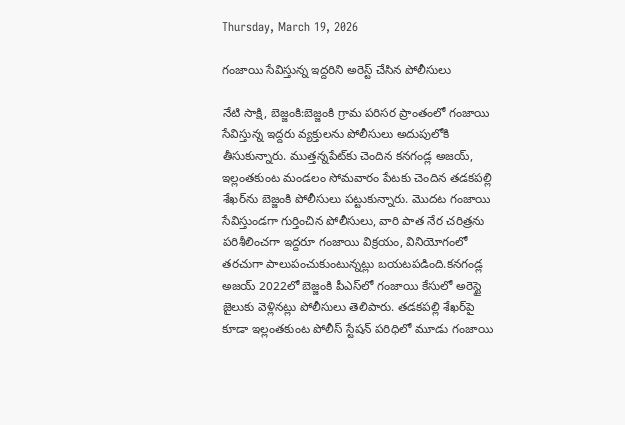Thursday, March 19, 2026

గంజాయి సేవిస్తున్న ఇద్దరిని అరెస్ట్ చేసిన పోలీసులు

నేటి సాక్షి, బెజ్జంకి:బెజ్జంకి గ్రామ పరిసర ప్రాంతంలో గంజాయి సేవిస్తున్న ఇద్దరు వ్యక్తులను పోలీసులు అదుపులోకి తీసుకున్నారు. ముత్తన్నపేట్‌కు చెందిన కనగండ్ల అజయ్, ఇల్లంతకుంట మండలం సోమవారం పేటకు చెందిన తడకపల్లి శేఖర్‌ను బెజ్జంకి పోలీసులు పట్టుకున్నారు. మొదట గంజాయి సేవిస్తుండగా గుర్తించిన పోలీసులు, వారి పాత నేర చరిత్రను పరిశీలించగా ఇద్దరూ గంజాయి విక్రయం, వినియోగంలో తరచుగా పాలుపంచుకుంటున్నట్లు బయటపడింది.కనగండ్ల అజయ్ 2022లో బెజ్జంకి పీఎస్‌లో గంజాయి కేసులో అరెస్టై జైలుకు వెళ్లినట్లు పోలీసులు తెలిపారు. తడకపల్లి శేఖర్‌పై కూడా ఇల్లంతకుంట పోలీస్ స్టేషన్ పరిధిలో మూడు గంజాయి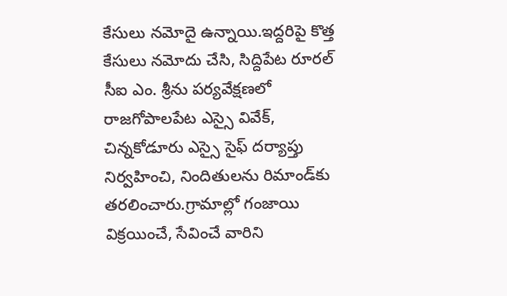కేసులు నమోదై ఉన్నాయి.ఇద్దరిపై కొత్త కేసులు నమోదు చేసి, సిద్దిపేట రూరల్ సీఐ ఎం. శ్రీను పర్యవేక్షణలో రాజగోపాలపేట ఎస్సై వివేక్, చిన్నకోడూరు ఎస్సై సైఫ్ దర్యాప్తు నిర్వహించి, నిందితులను రిమాండ్‌కు తరలించారు.గ్రామాల్లో గంజాయి విక్రయించే, సేవించే వారిని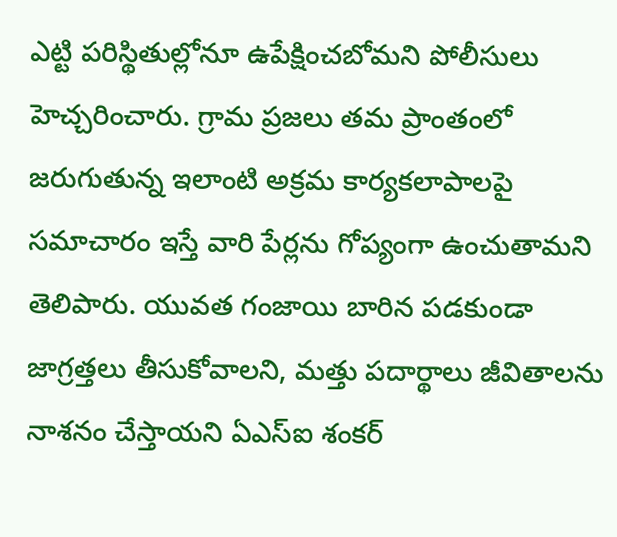ఎట్టి పరిస్థితుల్లోనూ ఉపేక్షించబోమని పోలీసులు హెచ్చరించారు. గ్రామ ప్రజలు తమ ప్రాంతంలో జరుగుతున్న ఇలాంటి అక్రమ కార్యకలాపాలపై సమాచారం ఇస్తే వారి పేర్లను గోప్యంగా ఉంచుతామని తెలిపారు. యువత గంజాయి బారిన పడకుండా జాగ్రత్తలు తీసుకోవాలని, మత్తు పదార్థాలు జీవితాలను నాశనం చేస్తాయని ఏఎస్ఐ శంకర్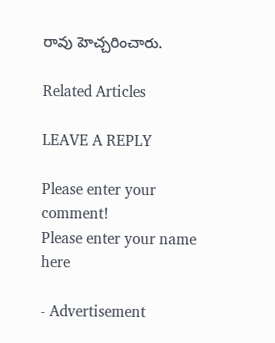రావు హెచ్చరించారు.

Related Articles

LEAVE A REPLY

Please enter your comment!
Please enter your name here

- Advertisement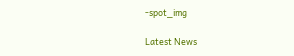-spot_img

Latest News